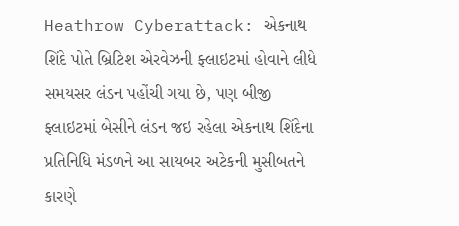Heathrow Cyberattack: એકનાથ શિંદે પોતે બ્રિટિશ એરવેઝની ફ્લાઇટમાં હોવાને લીધે સમયસર લંડન પહોંચી ગયા છે, પણ બીજી ફ્લાઇટમાં બેસીને લંડન જઇ રહેલા એકનાથ શિંદેના પ્રતિનિધિ મંડળને આ સાયબર અટેકની મુસીબતને કારણે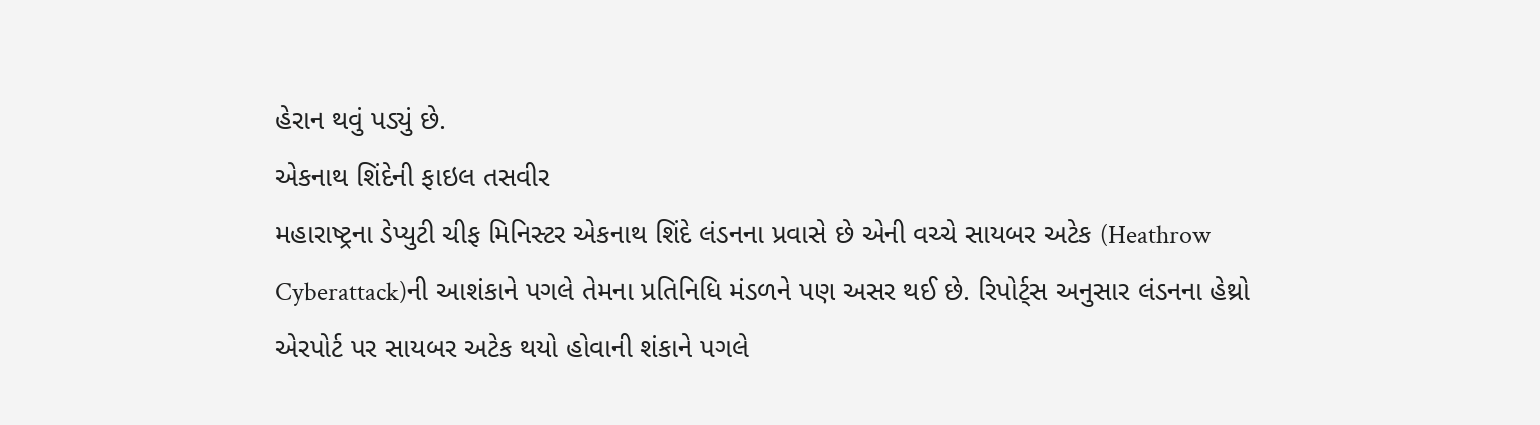હેરાન થવું પડ્યું છે.
એકનાથ શિંદેની ફાઇલ તસવીર
મહારાષ્ટ્રના ડેપ્યુટી ચીફ મિનિસ્ટર એકનાથ શિંદે લંડનના પ્રવાસે છે એની વચ્ચે સાયબર અટેક (Heathrow Cyberattack)ની આશંકાને પગલે તેમના પ્રતિનિધિ મંડળને પણ અસર થઈ છે. રિપોર્ટ્સ અનુસાર લંડનના હેથ્રો એરપોર્ટ પર સાયબર અટેક થયો હોવાની શંકાને પગલે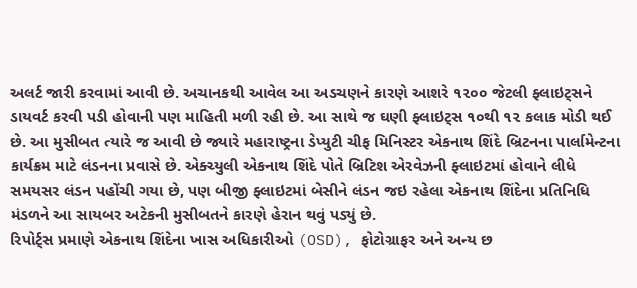અલર્ટ જારી કરવામાં આવી છે. અચાનકથી આવેલ આ અડચણને કારણે આશરે ૧૨૦૦ જેટલી ફ્લાઇટ્સને ડાયવર્ટ કરવી પડી હોવાની પણ માહિતી મળી રહી છે. આ સાથે જ ઘણી ફ્લાઇટ્સ ૧૦થી ૧૨ કલાક મોડી થઈ છે. આ મુસીબત ત્યારે જ આવી છે જ્યારે મહારાષ્ટ્રના ડેપ્યુટી ચીફ મિનિસ્ટર એકનાથ શિંદે બ્રિટનના પાર્લામેન્ટના કાર્યક્રમ માટે લંડનના પ્રવાસે છે. એક્ચ્યુલી એકનાથ શિંદે પોતે બ્રિટિશ એરવેઝની ફ્લાઇટમાં હોવાને લીધે સમયસર લંડન પહોંચી ગયા છે, પણ બીજી ફ્લાઇટમાં બેસીને લંડન જઇ રહેલા એકનાથ શિંદેના પ્રતિનિધિ મંડળને આ સાયબર અટેકની મુસીબતને કારણે હેરાન થવું પડ્યું છે.
રિપોર્ટ્સ પ્રમાણે એકનાથ શિંદેના ખાસ અધિકારીઓ (OSD), ફોટોગ્રાફર અને અન્ય છ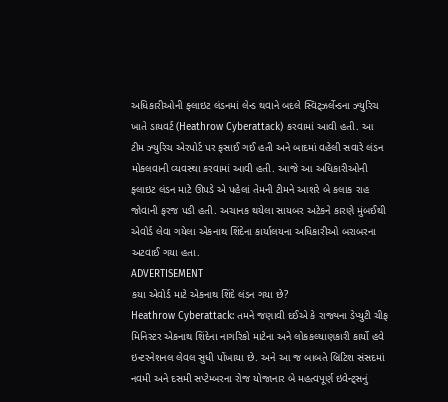અધિકારીઓની ફ્લાઇટ લંડનમાં લેન્ડ થવાને બદલે સ્વિટ્ઝર્લેન્ડના ઝ્યુરિચ ખાતે ડાયવર્ટ (Heathrow Cyberattack) કરવામાં આવી હતી. આ ટીમ ઝ્યુરિચ એરપોર્ટ પર ફસાઈ ગઈ હતી અને બાદમાં વહેલી સવારે લંડન મોકલવાની વ્યવસ્થા કરવામાં આવી હતી. આજે આ અધિકારીઓની ફ્લાઇટ લંડન માટે ઊપડે એ પહેલાં તેમની ટીમને આશરે બે કલાક રાહ જોવાની ફરજ પડી હતી. અચાનક થયેલા સાયબર અટેકને કારણે મુંબઈથી એવોર્ડ લેવા ગયેલા એકનાથ શિંદેના કાર્યાલયના અધિકારીઓ બરાબરના અટવાઈ ગયા હતા.
ADVERTISEMENT
કયા એવોર્ડ માટે એકનાથ શિંદે લંડન ગયા છે?
Heathrow Cyberattack: તમને જણાવી દઈએ કે રાજ્યના ડેપ્યુટી ચીફ મિનિસ્ટર એકનાથ શિંદેના નાગરિકો માટેના અને લોકકલ્યાણકારી કાર્યો હવે ઇન્ટરનેશનલ લેવલ સુધી પોંખાયા છે. અને આ જ બાબતે બ્રિટિશ સંસદમાં નવમી અને દસમી સપ્ટેમ્બરના રોજ યોજાનાર બે મહત્વપૂર્ણ ઇવેન્ટ્સનું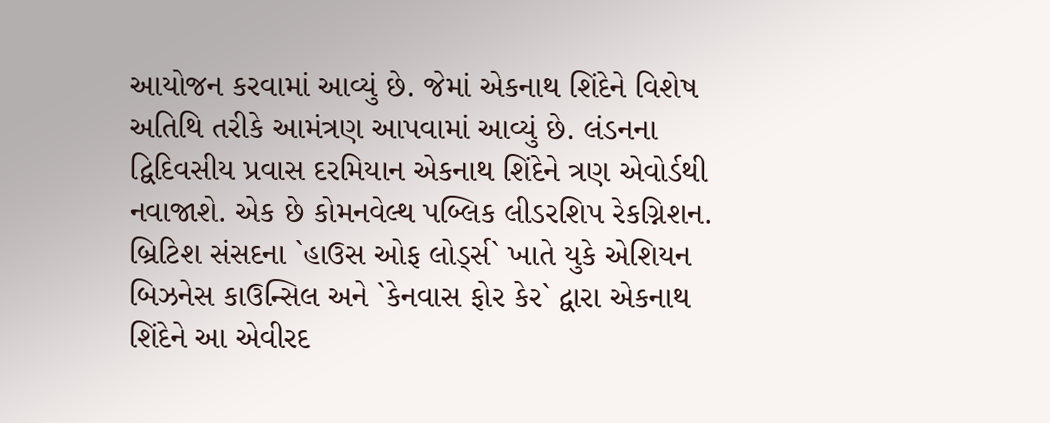આયોજન કરવામાં આવ્યું છે. જેમાં એકનાથ શિંદેને વિશેષ અતિથિ તરીકે આમંત્રણ આપવામાં આવ્યું છે. લંડનના દ્વિદિવસીય પ્રવાસ દરમિયાન એકનાથ શિંદેને ત્રણ એવોર્ડથી નવાજાશે. એક છે કોમનવેલ્થ પબ્લિક લીડરશિપ રેકગ્નિશન. બ્રિટિશ સંસદના `હાઉસ ઓફ લોર્ડ્સ` ખાતે યુકે એશિયન બિઝનેસ કાઉન્સિલ અને `કેનવાસ ફોર કેર` દ્વારા એકનાથ શિંદેને આ એવીરદ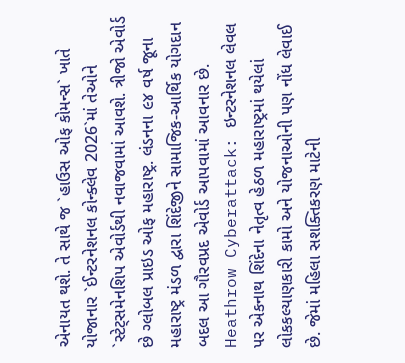એનાયત થશે. તે સાથે જ `હાઉસ ઓફ કોમન્સ` ખાતે યોજાનાર `ઈન્ટરનેશનલ કોન્ક્લેવ 2026`માં તેઓને `સ્ટેટ્સમેનશિપ એવોર્ડથી નવાજવામાં આવશે. ત્રીજો એવોર્ડ છે ગ્લોબલ પ્રાઇડ ઓફ મહારાષ્ટ્ર. લંડનના ૯૪ વર્ષ જૂના મહારાષ્ટ્ર મંડળ દ્વારા શિંદેજીને સામાજિક-આર્થિક યોગદાન બદલ આ ગૌરવપ્રદ એવોર્ડ આપવામાં આવનાર છે.
Heathrow Cyberattack: ઇન્ટરનેશનલ લેવલ પર એકનાથ શિંદેના નેતૃત્વ હેઠળ મહારાષ્ટ્રમાં થયેલાં લોકકલ્યાણકારી કામો અને યોજનાઓની પણ નોંધ લેવાઈ છે. જેમાં મહિલા સશક્તિકરણ માટેની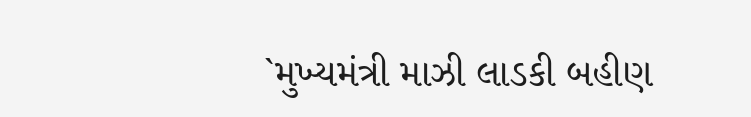`મુખ્યમંત્રી માઝી લાડકી બહીણ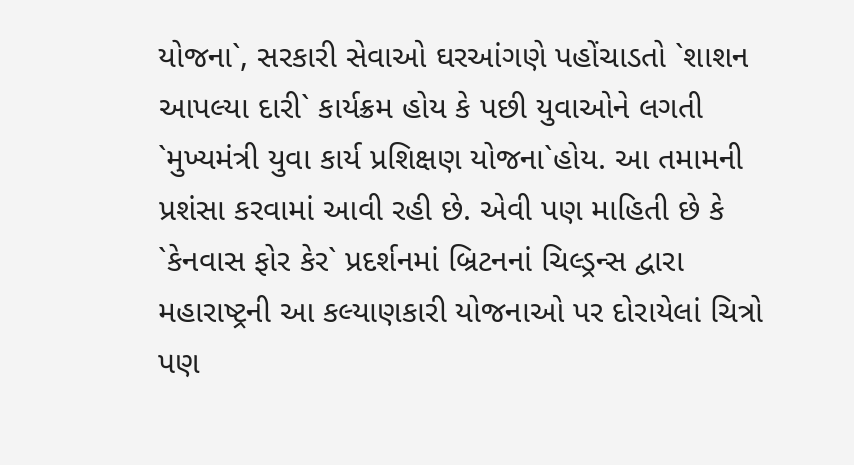યોજના`, સરકારી સેવાઓ ઘરઆંગણે પહોંચાડતો `શાશન આપલ્યા દારી` કાર્યક્રમ હોય કે પછી યુવાઓને લગતી `મુખ્યમંત્રી યુવા કાર્ય પ્રશિક્ષણ યોજના`હોય. આ તમામની પ્રશંસા કરવામાં આવી રહી છે. એવી પણ માહિતી છે કે `કેનવાસ ફોર કેર` પ્રદર્શનમાં બ્રિટનનાં ચિલ્ડ્રન્સ દ્વારા મહારાષ્ટ્રની આ કલ્યાણકારી યોજનાઓ પર દોરાયેલાં ચિત્રો પણ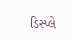ડિસ્પ્લે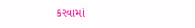કરવામાં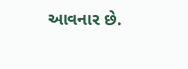આવનાર છે.